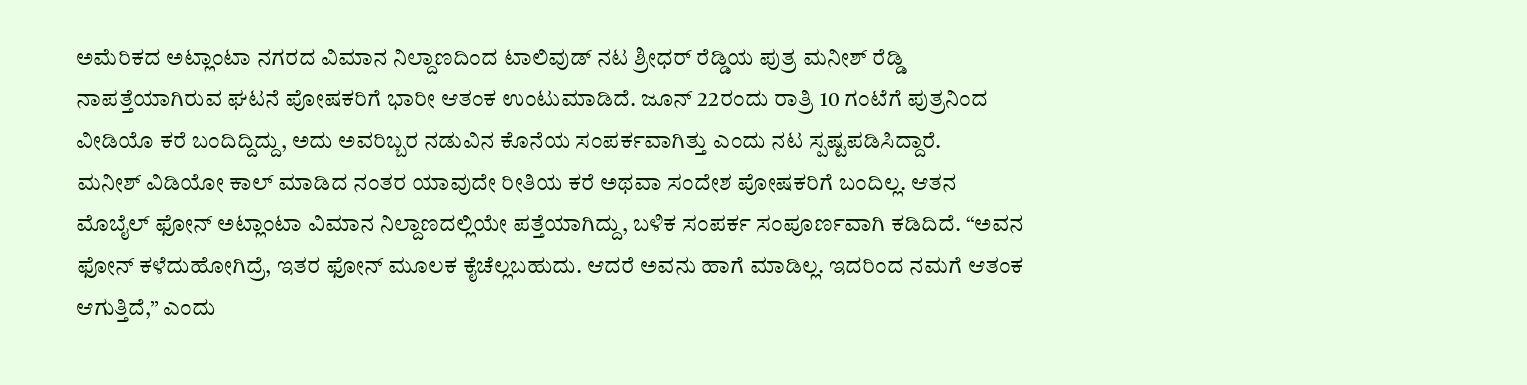ಅಮೆರಿಕದ ಅಟ್ಲಾಂಟಾ ನಗರದ ವಿಮಾನ ನಿಲ್ದಾಣದಿಂದ ಟಾಲಿವುಡ್ ನಟ ಶ್ರೀಧರ್ ರೆಡ್ಡಿಯ ಪುತ್ರ ಮನೀಶ್ ರೆಡ್ಡಿ ನಾಪತ್ತೆಯಾಗಿರುವ ಘಟನೆ ಪೋಷಕರಿಗೆ ಭಾರೀ ಆತಂಕ ಉಂಟುಮಾಡಿದೆ. ಜೂನ್ 22ರಂದು ರಾತ್ರಿ 10 ಗಂಟೆಗೆ ಪುತ್ರನಿಂದ ವೀಡಿಯೊ ಕರೆ ಬಂದಿದ್ದಿದ್ದು, ಅದು ಅವರಿಬ್ಬರ ನಡುವಿನ ಕೊನೆಯ ಸಂಪರ್ಕವಾಗಿತ್ತು ಎಂದು ನಟ ಸ್ಪಷ್ಟಪಡಿಸಿದ್ದಾರೆ.
ಮನೀಶ್ ವಿಡಿಯೋ ಕಾಲ್ ಮಾಡಿದ ನಂತರ ಯಾವುದೇ ರೀತಿಯ ಕರೆ ಅಥವಾ ಸಂದೇಶ ಪೋಷಕರಿಗೆ ಬಂದಿಲ್ಲ. ಆತನ ಮೊಬೈಲ್ ಫೋನ್ ಅಟ್ಲಾಂಟಾ ವಿಮಾನ ನಿಲ್ದಾಣದಲ್ಲಿಯೇ ಪತ್ತೆಯಾಗಿದ್ದು, ಬಳಿಕ ಸಂಪರ್ಕ ಸಂಪೂರ್ಣವಾಗಿ ಕಡಿದಿದೆ. “ಅವನ ಫೋನ್ ಕಳೆದುಹೋಗಿದ್ರೆ, ಇತರ ಫೋನ್ ಮೂಲಕ ಕೈಚೆಲ್ಲಬಹುದು. ಆದರೆ ಅವನು ಹಾಗೆ ಮಾಡಿಲ್ಲ. ಇದರಿಂದ ನಮಗೆ ಆತಂಕ ಆಗುತ್ತಿದೆ,” ಎಂದು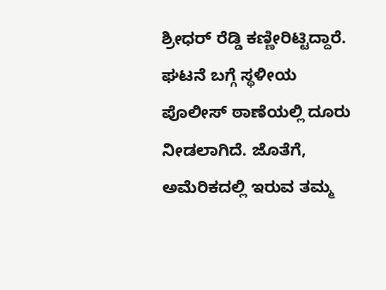ಶ್ರೀಧರ್ ರೆಡ್ಡಿ ಕಣ್ಣೀರಿಟ್ಟಿದ್ದಾರೆ.
ಘಟನೆ ಬಗ್ಗೆ ಸ್ಥಳೀಯ ಪೊಲೀಸ್ ಠಾಣೆಯಲ್ಲಿ ದೂರು ನೀಡಲಾಗಿದೆ. ಜೊತೆಗೆ, ಅಮೆರಿಕದಲ್ಲಿ ಇರುವ ತಮ್ಮ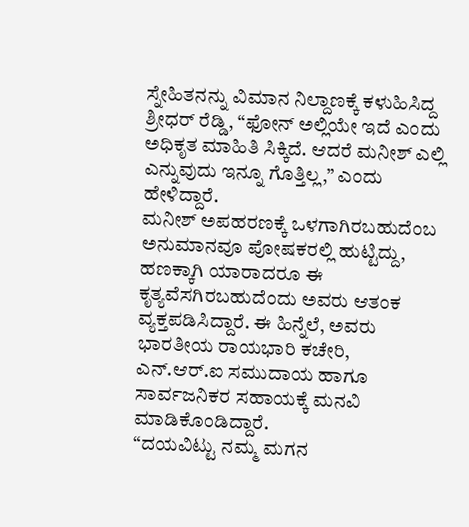ಸ್ನೇಹಿತನನ್ನು ವಿಮಾನ ನಿಲ್ದಾಣಕ್ಕೆ ಕಳುಹಿಸಿದ್ದ ಶ್ರೀಧರ್ ರೆಡ್ಡಿ, “ಫೋನ್ ಅಲ್ಲಿಯೇ ಇದೆ ಎಂದು ಅಧಿಕೃತ ಮಾಹಿತಿ ಸಿಕ್ಕಿದೆ. ಆದರೆ ಮನೀಶ್ ಎಲ್ಲಿ ಎನ್ನುವುದು ಇನ್ನೂ ಗೊತ್ತಿಲ್ಲ,” ಎಂದು ಹೇಳಿದ್ದಾರೆ.
ಮನೀಶ್ ಅಪಹರಣಕ್ಕೆ ಒಳಗಾಗಿರಬಹುದೆಂಬ ಅನುಮಾನವೂ ಪೋಷಕರಲ್ಲಿ ಹುಟ್ಟಿದ್ದು, ಹಣಕ್ಕಾಗಿ ಯಾರಾದರೂ ಈ ಕೃತ್ಯವೆಸಗಿರಬಹುದೆಂದು ಅವರು ಆತಂಕ ವ್ಯಕ್ತಪಡಿಸಿದ್ದಾರೆ. ಈ ಹಿನ್ನೆಲೆ, ಅವರು ಭಾರತೀಯ ರಾಯಭಾರಿ ಕಚೇರಿ, ಎನ್.ಆರ್.ಐ ಸಮುದಾಯ ಹಾಗೂ ಸಾರ್ವಜನಿಕರ ಸಹಾಯಕ್ಕೆ ಮನವಿ ಮಾಡಿಕೊಂಡಿದ್ದಾರೆ.
“ದಯವಿಟ್ಟು ನಮ್ಮ ಮಗನ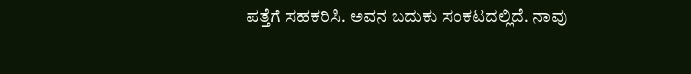ಪತ್ತೆಗೆ ಸಹಕರಿಸಿ. ಅವನ ಬದುಕು ಸಂಕಟದಲ್ಲಿದೆ. ನಾವು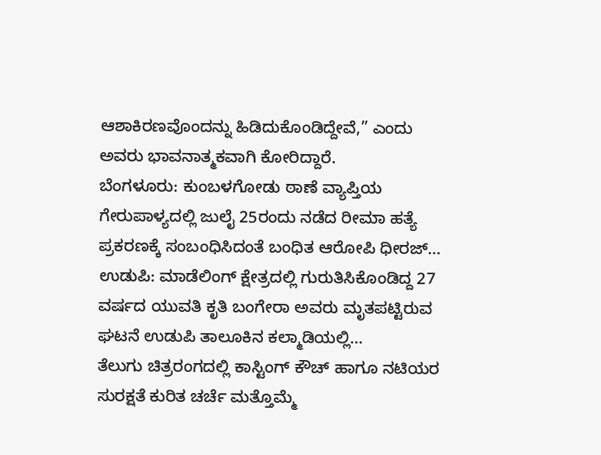ಆಶಾಕಿರಣವೊಂದನ್ನು ಹಿಡಿದುಕೊಂಡಿದ್ದೇವೆ,” ಎಂದು ಅವರು ಭಾವನಾತ್ಮಕವಾಗಿ ಕೋರಿದ್ದಾರೆ.
ಬೆಂಗಳೂರು: ಕುಂಬಳಗೋಡು ಠಾಣೆ ವ್ಯಾಪ್ತಿಯ ಗೇರುಪಾಳ್ಯದಲ್ಲಿ ಜುಲೈ 25ರಂದು ನಡೆದ ರೀಮಾ ಹತ್ಯೆ ಪ್ರಕರಣಕ್ಕೆ ಸಂಬಂಧಿಸಿದಂತೆ ಬಂಧಿತ ಆರೋಪಿ ಧೀರಜ್…
ಉಡುಪಿ: ಮಾಡೆಲಿಂಗ್ ಕ್ಷೇತ್ರದಲ್ಲಿ ಗುರುತಿಸಿಕೊಂಡಿದ್ದ 27 ವರ್ಷದ ಯುವತಿ ಕೃತಿ ಬಂಗೇರಾ ಅವರು ಮೃತಪಟ್ಟಿರುವ ಘಟನೆ ಉಡುಪಿ ತಾಲೂಕಿನ ಕಲ್ಮಾಡಿಯಲ್ಲಿ…
ತೆಲುಗು ಚಿತ್ರರಂಗದಲ್ಲಿ ಕಾಸ್ಟಿಂಗ್ ಕೌಚ್ ಹಾಗೂ ನಟಿಯರ ಸುರಕ್ಷತೆ ಕುರಿತ ಚರ್ಚೆ ಮತ್ತೊಮ್ಮೆ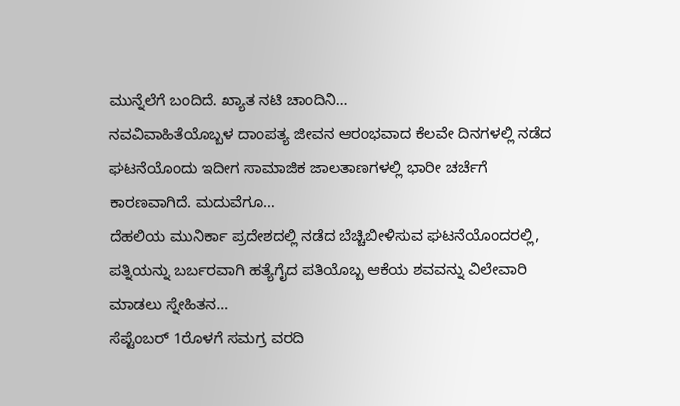ಮುನ್ನೆಲೆಗೆ ಬಂದಿದೆ. ಖ್ಯಾತ ನಟಿ ಚಾಂದಿನಿ…
ನವವಿವಾಹಿತೆಯೊಬ್ಬಳ ದಾಂಪತ್ಯ ಜೀವನ ಆರಂಭವಾದ ಕೆಲವೇ ದಿನಗಳಲ್ಲಿ ನಡೆದ ಘಟನೆಯೊಂದು ಇದೀಗ ಸಾಮಾಜಿಕ ಜಾಲತಾಣಗಳಲ್ಲಿ ಭಾರೀ ಚರ್ಚೆಗೆ ಕಾರಣವಾಗಿದೆ. ಮದುವೆಗೂ…
ದೆಹಲಿಯ ಮುನಿರ್ಕಾ ಪ್ರದೇಶದಲ್ಲಿ ನಡೆದ ಬೆಚ್ಚಿಬೀಳಿಸುವ ಘಟನೆಯೊಂದರಲ್ಲಿ, ಪತ್ನಿಯನ್ನು ಬರ್ಬರವಾಗಿ ಹತ್ಯೆಗೈದ ಪತಿಯೊಬ್ಬ ಆಕೆಯ ಶವವನ್ನು ವಿಲೇವಾರಿ ಮಾಡಲು ಸ್ನೇಹಿತನ…
ಸೆಪ್ಟೆಂಬರ್ 1ರೊಳಗೆ ಸಮಗ್ರ ವರದಿ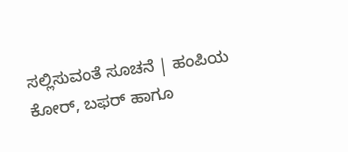ಸಲ್ಲಿಸುವಂತೆ ಸೂಚನೆ | ಹಂಪಿಯ ಕೋರ್, ಬಫರ್ ಹಾಗೂ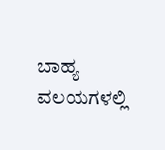ಬಾಹ್ಯ ವಲಯಗಳಲ್ಲಿ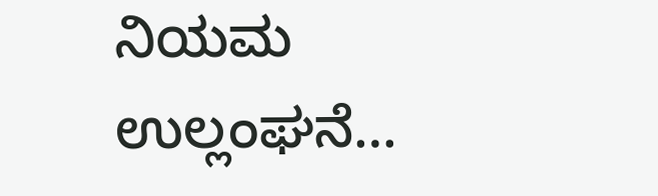ನಿಯಮ ಉಲ್ಲಂಘನೆ…